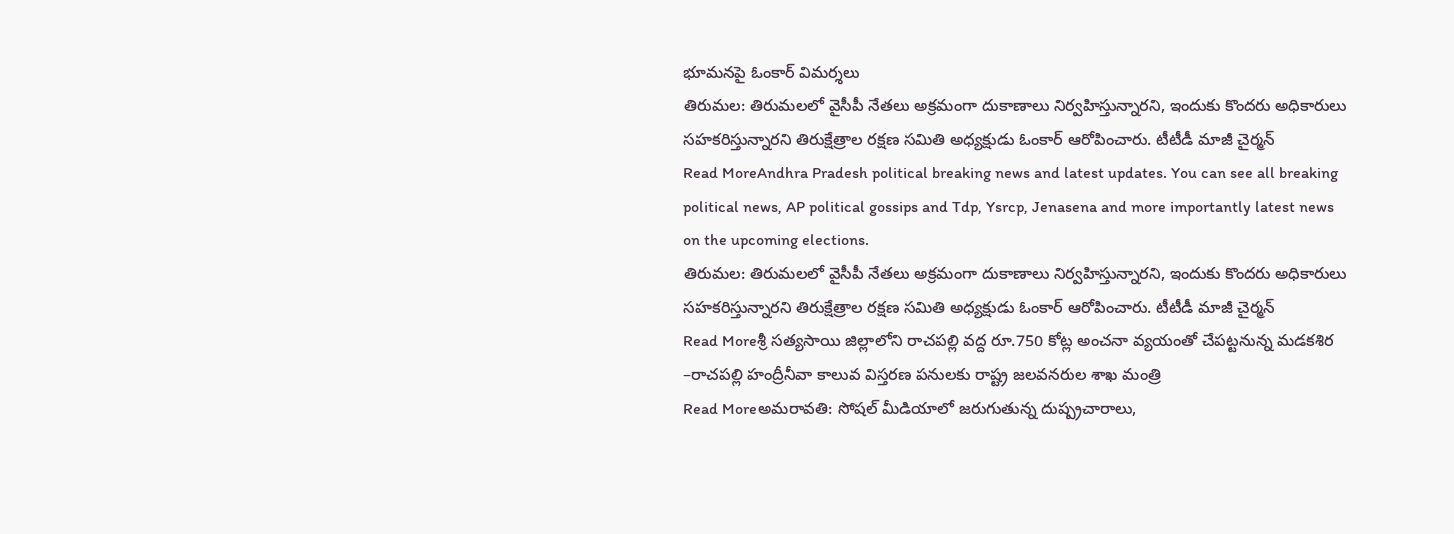భూమనపై ఓంకార్ విమర్శలు
తిరుమల: తిరుమలలో వైసీపీ నేతలు అక్రమంగా దుకాణాలు నిర్వహిస్తున్నారని, ఇందుకు కొందరు అధికారులు సహకరిస్తున్నారని తిరుక్షేత్రాల రక్షణ సమితి అధ్యక్షుడు ఓంకార్ ఆరోపించారు. టీటీడీ మాజీ చైర్మన్
Read MoreAndhra Pradesh political breaking news and latest updates. You can see all breaking political news, AP political gossips and Tdp, Ysrcp, Jenasena and more importantly latest news on the upcoming elections.
తిరుమల: తిరుమలలో వైసీపీ నేతలు అక్రమంగా దుకాణాలు నిర్వహిస్తున్నారని, ఇందుకు కొందరు అధికారులు సహకరిస్తున్నారని తిరుక్షేత్రాల రక్షణ సమితి అధ్యక్షుడు ఓంకార్ ఆరోపించారు. టీటీడీ మాజీ చైర్మన్
Read Moreశ్రీ సత్యసాయి జిల్లాలోని రాచపల్లి వద్ద రూ.750 కోట్ల అంచనా వ్యయంతో చేపట్టనున్న మడకశిర –రాచపల్లి హంద్రీనీవా కాలువ విస్తరణ పనులకు రాష్ట్ర జలవనరుల శాఖ మంత్రి
Read Moreఅమరావతి: సోషల్ మీడియాలో జరుగుతున్న దుష్ప్రచారాలు,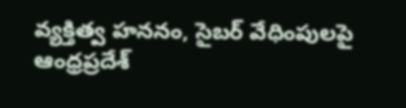వ్యక్తిత్వ హననం, సైబర్ వేధింపులపై ఆంధ్రప్రదేశ్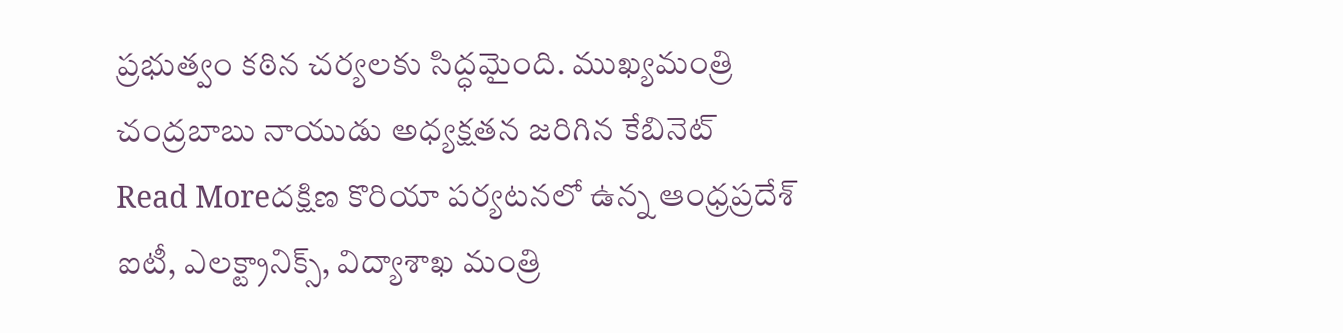ప్రభుత్వం కఠిన చర్యలకు సిద్ధమైంది. ముఖ్యమంత్రి చంద్రబాబు నాయుడు అధ్యక్షతన జరిగిన కేబినెట్
Read Moreదక్షిణ కొరియా పర్యటనలో ఉన్న ఆంధ్రప్రదేశ్ ఐటీ, ఎలక్ట్రానిక్స్, విద్యాశాఖ మంత్రి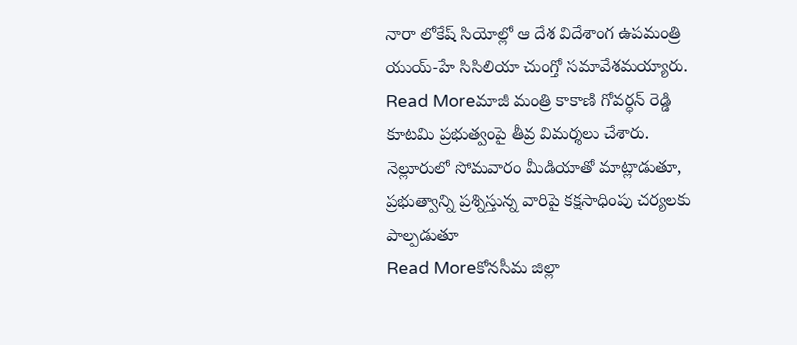నారా లోకేష్ సియోల్లో ఆ దేశ విదేశాంగ ఉపమంత్రి యుయ్-హే సిసిలియా చుంగ్తో సమావేశమయ్యారు.
Read Moreమాజీ మంత్రి కాకాణి గోవర్ధన్ రెడ్డి కూటమి ప్రభుత్వంపై తీవ్ర విమర్శలు చేశారు. నెల్లూరులో సోమవారం మీడియాతో మాట్లాడుతూ, ప్రభుత్వాన్ని ప్రశ్నిస్తున్న వారిపై కక్షసాధింపు చర్యలకు పాల్పడుతూ
Read Moreకోనసీమ జిల్లా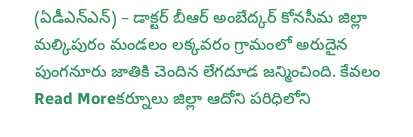(ఏడీఎన్ఎన్) – డాక్టర్ బీఆర్ అంబేద్కర్ కోనసీమ జిల్లా మల్కిపురం మండలం లక్కవరం గ్రామంలో అరుదైన పుంగనూరు జాతికి చెందిన లేగదూడ జన్మించింది. కేవలం
Read Moreకర్నూలు జిల్లా ఆదోని పరిధిలోని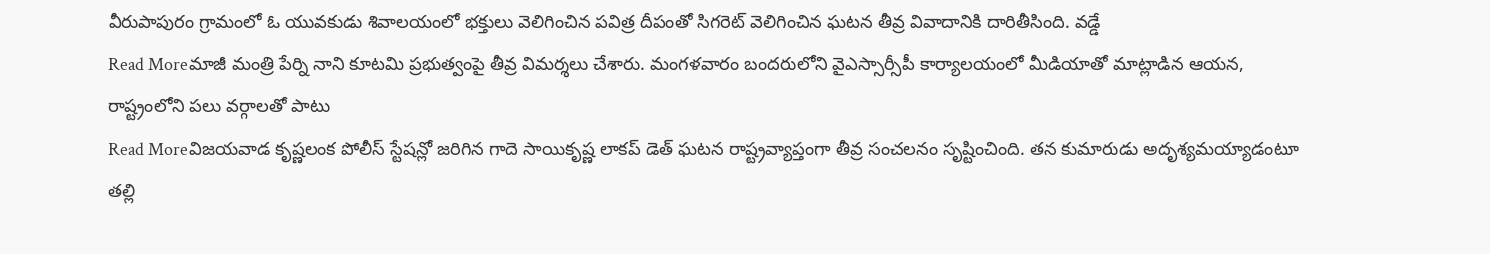వీరుపాపురం గ్రామంలో ఓ యువకుడు శివాలయంలో భక్తులు వెలిగించిన పవిత్ర దీపంతో సిగరెట్ వెలిగించిన ఘటన తీవ్ర వివాదానికి దారితీసింది. వడ్డే
Read Moreమాజీ మంత్రి పేర్ని నాని కూటమి ప్రభుత్వంపై తీవ్ర విమర్శలు చేశారు. మంగళవారం బందరులోని వైఎస్సార్సీపీ కార్యాలయంలో మీడియాతో మాట్లాడిన ఆయన, రాష్ట్రంలోని పలు వర్గాలతో పాటు
Read Moreవిజయవాడ కృష్ణలంక పోలీస్ స్టేషన్లో జరిగిన గాదె సాయికృష్ణ లాకప్ డెత్ ఘటన రాష్ట్రవ్యాప్తంగా తీవ్ర సంచలనం సృష్టించింది. తన కుమారుడు అదృశ్యమయ్యాడంటూ తల్లి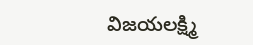విజయలక్ష్మి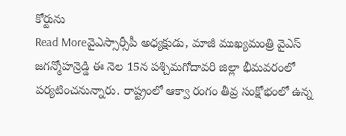కోర్టును
Read Moreవైఎస్సార్సీపీ అధ్యక్షుడు, మాజీ ముఖ్యమంత్రి వైఎస్ జగన్మోహన్రెడ్డి ఈ నెల 15న పశ్చిమగోదావరి జిల్లా భీమవరంలో పర్యటించనున్నారు. రాష్ట్రంలో ఆక్వా రంగం తీవ్ర సంక్షోభంలో ఉన్న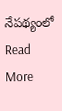నేపథ్యంలో
Read More